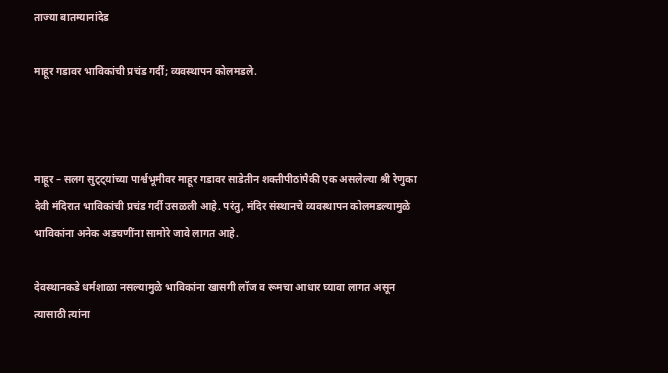ताज्या बातम्यानांदेड

माहूर गडावर भाविकांची प्रचंड गर्दी; व्यवस्थापन कोलमडले.



माहूर – सलग सुट्ट्यांच्या पार्श्वभूमीवर माहूर गडावर साडेतीन शक्तीपीठांपैकी एक असलेल्या श्री रेणुका देवी मंदिरात भाविकांची प्रचंड गर्दी उसळली आहे. परंतु, मंदिर संस्थानचे व्यवस्थापन कोलमडल्यामुळे भाविकांना अनेक अडचणींना सामोरे जावे लागत आहे.

देवस्थानकडे धर्मशाळा नसल्यामुळे भाविकांना खासगी लॉज व रूमचा आधार घ्यावा लागत असून त्यासाठी त्यांना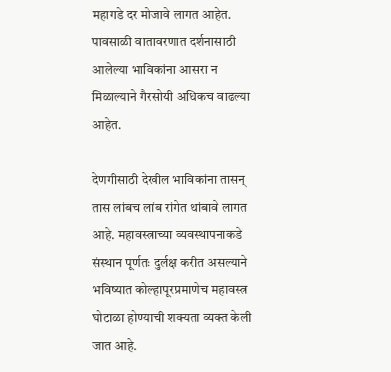महागडे दर मोजावे लागत आहेत. पावसाळी वातावरणात दर्शनासाठी आलेल्या भाविकांना आसरा न मिळाल्याने गैरसोयी अधिकच वाढल्या आहेत.

देणगीसाठी देखील भाविकांना तासन् तास लांबच लांब रांगेत थांबावे लागत आहे. महावस्त्राच्या व्यवस्थापनाकडे संस्थान पूर्णतः दुर्लक्ष करीत असल्याने भविष्यात कोल्हापूरप्रमाणेच महावस्त्र घोटाळा होण्याची शक्यता व्यक्त केली जात आहे.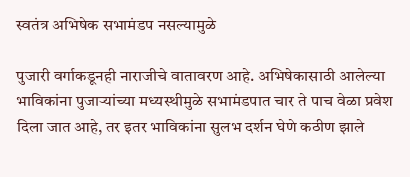स्वतंत्र अभिषेक सभामंडप नसल्यामुळे

पुजारी वर्गाकडूनही नाराजीचे वातावरण आहे. अभिषेकासाठी आलेल्या भाविकांना पुजाऱ्यांच्या मध्यस्थीमुळे सभामंडपात चार ते पाच वेळा प्रवेश दिला जात आहे, तर इतर भाविकांना सुलभ दर्शन घेणे कठीण झाले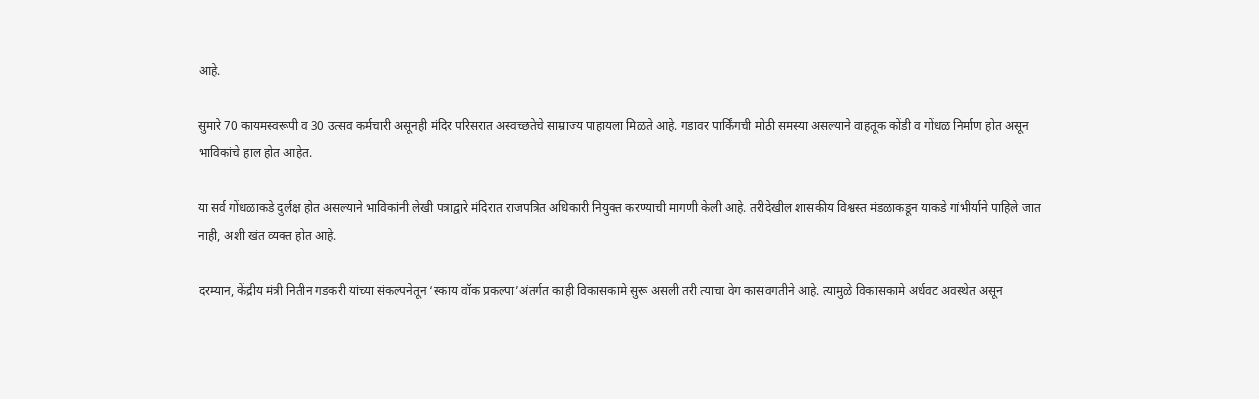आहे.

सुमारे 70 कायमस्वरूपी व 30 उत्सव कर्मचारी असूनही मंदिर परिसरात अस्वच्छतेचे साम्राज्य पाहायला मिळते आहे. गडावर पार्किंगची मोठी समस्या असल्याने वाहतूक कोंडी व गोंधळ निर्माण होत असून भाविकांचे हाल होत आहेत.

या सर्व गोंधळाकडे दुर्लक्ष होत असल्याने भाविकांनी लेखी पत्राद्वारे मंदिरात राजपत्रित अधिकारी नियुक्त करण्याची मागणी केली आहे. तरीदेखील शासकीय विश्वस्त मंडळाकडून याकडे गांभीर्याने पाहिले जात नाही, अशी खंत व्यक्त होत आहे.

दरम्यान, केंद्रीय मंत्री नितीन गडकरी यांच्या संकल्पनेतून ‘स्काय वॉक प्रकल्पा’अंतर्गत काही विकासकामे सुरू असली तरी त्याचा वेग कासवगतीने आहे. त्यामुळे विकासकामे अर्धवट अवस्थेत असून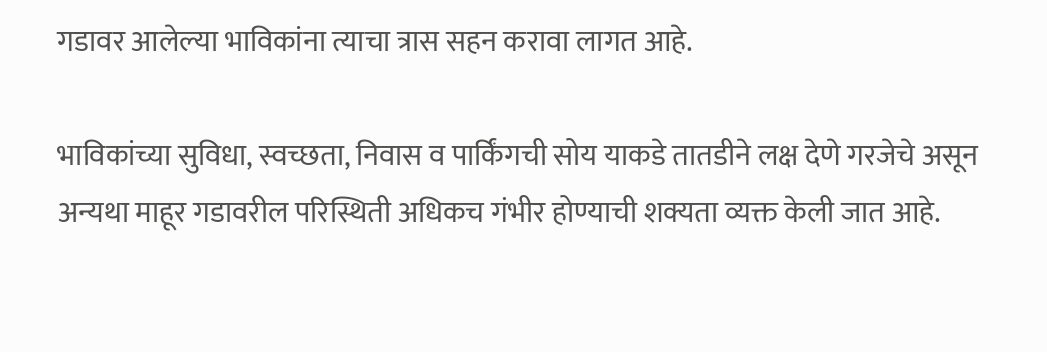गडावर आलेल्या भाविकांना त्याचा त्रास सहन करावा लागत आहे.

भाविकांच्या सुविधा, स्वच्छता, निवास व पार्किंगची सोय याकडे तातडीने लक्ष देणे गरजेचे असून अन्यथा माहूर गडावरील परिस्थिती अधिकच गंभीर होण्याची शक्यता व्यक्त केली जात आहे.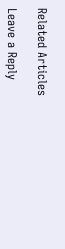Related Articles

Leave a Reply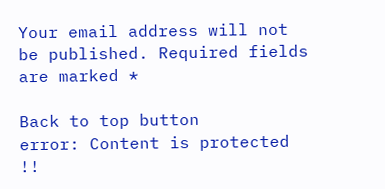Your email address will not be published. Required fields are marked *

Back to top button
error: Content is protected !!